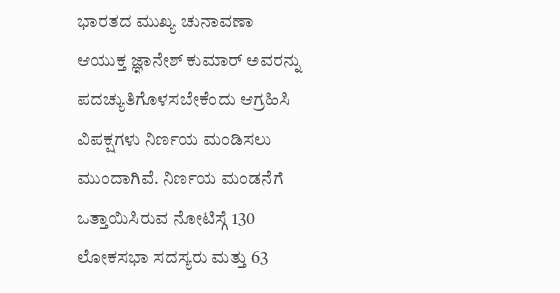ಭಾರತದ ಮುಖ್ಯ ಚುನಾವಣಾ ಆಯುಕ್ತ ಜ್ಞಾನೇಶ್ ಕುಮಾರ್ ಅವರನ್ನು ಪದಚ್ಯುತಿಗೊಳಸಬೇಕೆಂದು ಆಗ್ರಹಿಸಿ ವಿಪಕ್ಷಗಳು ನಿರ್ಣಯ ಮಂಡಿಸಲು ಮುಂದಾಗಿವೆ. ನಿರ್ಣಯ ಮಂಡನೆಗೆ ಒತ್ತಾಯಿಸಿರುವ ನೋಟಿಸ್ಗೆ 130 ಲೋಕಸಭಾ ಸದಸ್ಯರು ಮತ್ತು 63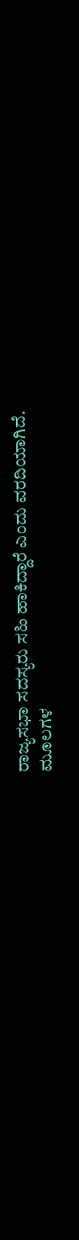ರಾಜ್ಯಸಭಾ ಸದಸ್ಯರು ಸಹಿ ಹಾಕಿದ್ದಾರೆ ಎಂದು ವರದಿಯಾಗಿದೆ.
ಮೂಲಗಳ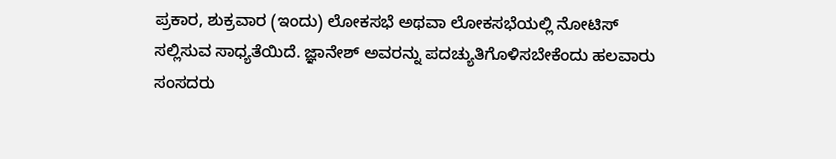ಪ್ರಕಾರ, ಶುಕ್ರವಾರ (ಇಂದು) ಲೋಕಸಭೆ ಅಥವಾ ಲೋಕಸಭೆಯಲ್ಲಿ ನೋಟಿಸ್ ಸಲ್ಲಿಸುವ ಸಾಧ್ಯತೆಯಿದೆ. ಜ್ಞಾನೇಶ್ ಅವರನ್ನು ಪದಚ್ಯುತಿಗೊಳಿಸಬೇಕೆಂದು ಹಲವಾರು ಸಂಸದರು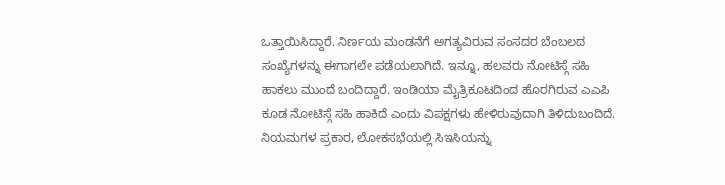ಒತ್ತಾಯಿಸಿದ್ದಾರೆ. ನಿರ್ಣಯ ಮಂಡನೆಗೆ ಅಗತ್ಯವಿರುವ ಸಂಸದರ ಬೆಂಬಲದ ಸಂಖ್ಯೆಗಳನ್ನು ಈಗಾಗಲೇ ಪಡೆಯಲಾಗಿದೆ. ಇನ್ನೂ, ಹಲವರು ನೋಟಿಸ್ಗೆ ಸಹಿ ಹಾಕಲು ಮುಂದೆ ಬಂದಿದ್ದಾರೆ. ಇಂಡಿಯಾ ಮೈತ್ರಿಕೂಟದಿಂದ ಹೊರಗಿರುವ ಎಎಪಿ ಕೂಡ ನೋಟಿಸ್ಗೆ ಸಹಿ ಹಾಕಿದೆ ಎಂದು ವಿಪಕ್ಷಗಳು ಹೇಳಿರುವುದಾಗಿ ತಿಳಿದುಬಂದಿದೆ.
ನಿಯಮಗಳ ಪ್ರಕಾರ, ಲೋಕಸಭೆಯಲ್ಲಿ ಸಿಇಸಿಯನ್ನು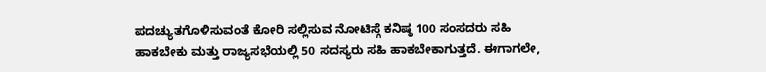ಪದಚ್ಯುತಗೊಳಿಸುವಂತೆ ಕೋರಿ ಸಲ್ಲಿಸುವ ನೋಟಿಸ್ಗೆ ಕನಿಷ್ಠ 100 ಸಂಸದರು ಸಹಿ ಹಾಕಬೇಕು ಮತ್ತು ರಾಜ್ಯಸಭೆಯಲ್ಲಿ 50 ಸದಸ್ಯರು ಸಹಿ ಹಾಕಬೇಕಾಗುತ್ತದೆ. ಈಗಾಗಲೇ,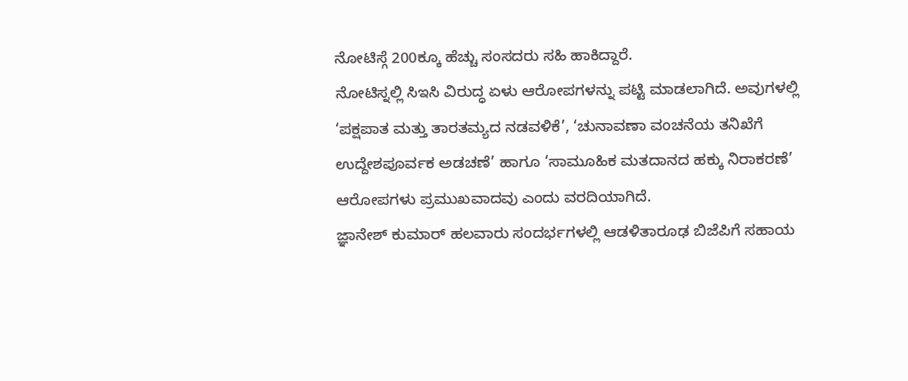ನೋಟಿಸ್ಗೆ 200ಕ್ಕೂ ಹೆಚ್ಚು ಸಂಸದರು ಸಹಿ ಹಾಕಿದ್ದಾರೆ.
ನೋಟಿಸ್ನಲ್ಲಿ ಸಿಇಸಿ ವಿರುದ್ಧ ಏಳು ಆರೋಪಗಳನ್ನು ಪಟ್ಟಿ ಮಾಡಲಾಗಿದೆ. ಅವುಗಳಲ್ಲಿ ‘ಪಕ್ಷಪಾತ ಮತ್ತು ತಾರತಮ್ಯದ ನಡವಳಿಕೆ’, ‘ಚುನಾವಣಾ ವಂಚನೆಯ ತನಿಖೆಗೆ ಉದ್ದೇಶಪೂರ್ವಕ ಅಡಚಣೆ’ ಹಾಗೂ ‘ಸಾಮೂಹಿಕ ಮತದಾನದ ಹಕ್ಕು ನಿರಾಕರಣೆ’ ಆರೋಪಗಳು ಪ್ರಮುಖವಾದವು ಎಂದು ವರದಿಯಾಗಿದೆ.
ಜ್ಞಾನೇಶ್ ಕುಮಾರ್ ಹಲವಾರು ಸಂದರ್ಭಗಳಲ್ಲಿ ಆಡಳಿತಾರೂಢ ಬಿಜೆಪಿಗೆ ಸಹಾಯ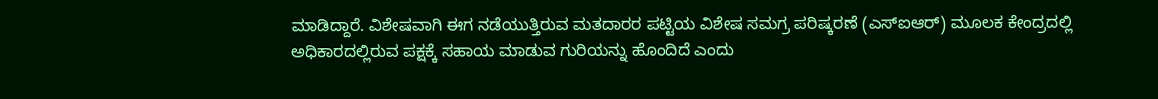ಮಾಡಿದ್ದಾರೆ. ವಿಶೇಷವಾಗಿ ಈಗ ನಡೆಯುತ್ತಿರುವ ಮತದಾರರ ಪಟ್ಟಿಯ ವಿಶೇಷ ಸಮಗ್ರ ಪರಿಷ್ಕರಣೆ (ಎಸ್ಐಆರ್) ಮೂಲಕ ಕೇಂದ್ರದಲ್ಲಿ ಅಧಿಕಾರದಲ್ಲಿರುವ ಪಕ್ಷಕ್ಕೆ ಸಹಾಯ ಮಾಡುವ ಗುರಿಯನ್ನು ಹೊಂದಿದೆ ಎಂದು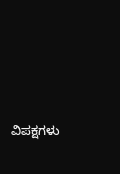ವಿಪಕ್ಷಗಳು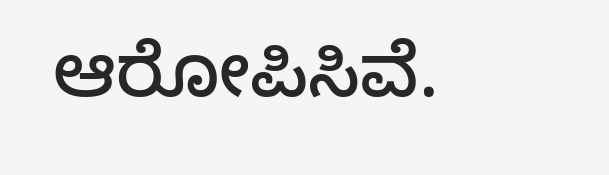ಆರೋಪಿಸಿವೆ.